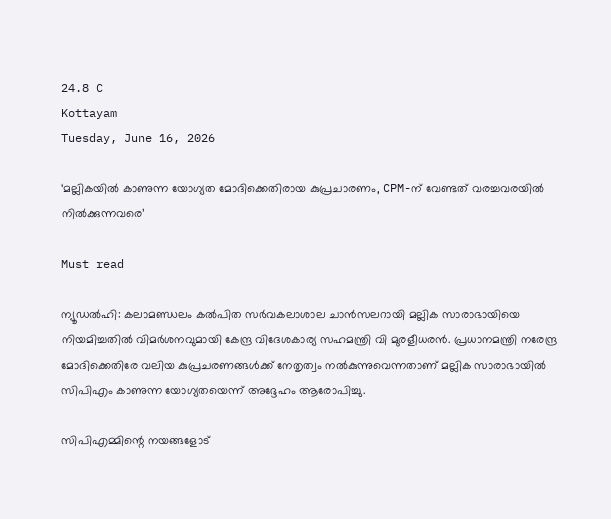24.8 C
Kottayam
Tuesday, June 16, 2026

‘മല്ലികയിൽ കാണുന്ന യോഗ്യത മോദിക്കെതിരായ കുപ്രചാരണം, CPM-ന് വേണ്ടത് വരച്ചവരയിൽ നിൽക്കുന്നവരെ’

Must read

ന്യൂഡല്‍ഹി: കലാമണ്ഡലം കല്‍പിത സര്‍വകലാശാല ചാന്‍സലറായി മല്ലിക സാരാഭായിയെ നിയമിച്ചതില്‍ വിമര്‍ശനവുമായി കേന്ദ്ര വിദേശകാര്യ സഹമന്ത്രി വി മുരളീധരന്‍. പ്രധാനമന്ത്രി നരേന്ദ്ര മോദിക്കെതിരേ വലിയ കുപ്രചരണങ്ങള്‍ക്ക് നേതൃത്വം നല്‍കുന്നുവെന്നതാണ് മല്ലിക സാരാഭായില്‍ സിപിഎം കാണുന്ന യോഗ്യതയെന്ന് അദ്ദേഹം ആരോപിച്ചു.

സിപിഎമ്മിന്റെ നയങ്ങളോട്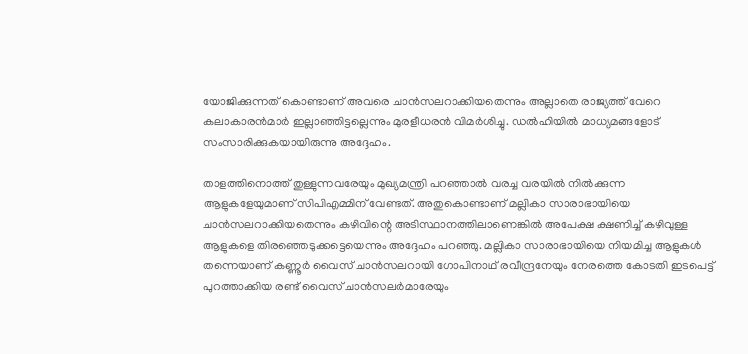യോജിക്കുന്നത് കൊണ്ടാണ് അവരെ ചാന്‍സലറാക്കിയതെന്നും അല്ലാതെ രാജ്യത്ത് വേറെ കലാകാരന്‍മാര്‍ ഇല്ലാഞ്ഞിട്ടല്ലെന്നും മുരളീധരന്‍ വിമര്‍ശിച്ചു. ഡല്‍ഹിയില്‍ മാധ്യമങ്ങളോട് സംസാരിക്കുകയായിരുന്നു അദ്ദേഹം.

താളത്തിനൊത്ത് തുള്ളുന്നവരേയും മുഖ്യമന്ത്രി പറഞ്ഞാല്‍ വരച്ച വരയില്‍ നില്‍ക്കുന്ന ആളുകളേയുമാണ് സിപിഎമ്മിന് വേണ്ടത്. അതുകൊണ്ടാണ് മല്ലികാ സാരാഭായിയെ ചാന്‍സലറാക്കിയതെന്നും കഴിവിന്റെ അടിസ്ഥാനത്തിലാണെങ്കില്‍ അപേക്ഷ ക്ഷണിച്ച് കഴിവുള്ള ആളുകളെ തിരഞ്ഞെടുക്കട്ടെയെന്നും അദ്ദേഹം പറഞ്ഞു. മല്ലികാ സാരാഭായിയെ നിയമിച്ച ആളുകള്‍ തന്നെയാണ് കണ്ണൂര്‍ വൈസ് ചാന്‍സലറായി ഗോപിനാഥ് രവീന്ദ്രനേയും നേരത്തെ കോടതി ഇടപെട്ട് പുറത്താക്കിയ രണ്ട് വൈസ് ചാന്‍സലര്‍മാരേയും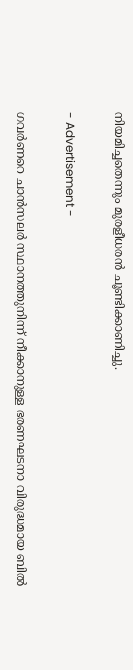നിയമിച്ചതെന്നും മുരളീധരന്‍ ചൂണ്ടിക്കാണിച്ചു.

- Advertisement -

ഗവര്‍ണറെ ചാന്‍സലര്‍ സ്ഥാനത്തുനിന്ന് നീക്കാനുള്ള ഭരണഘടനാ വിരുദ്ധമായ ബില്‍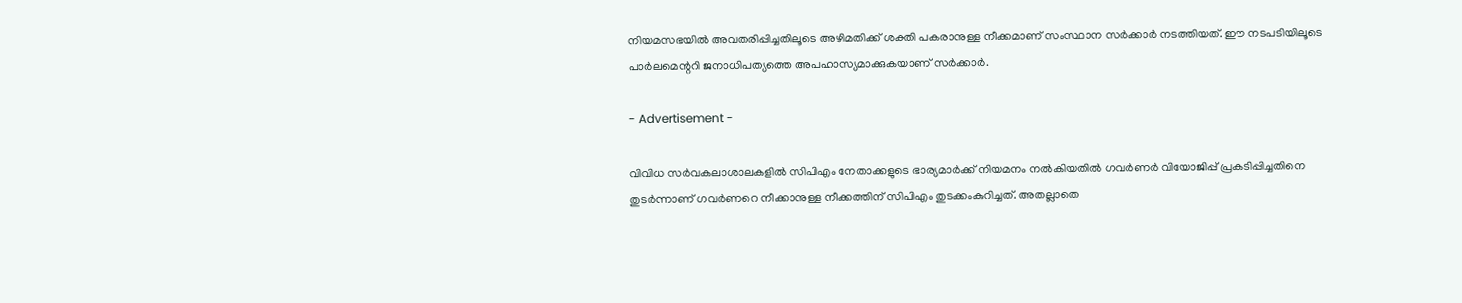നിയമസഭയില്‍ അവതരിപ്പിച്ചതിലൂടെ അഴിമതിക്ക് ശക്തി പകരാനുള്ള നീക്കമാണ് സംസ്ഥാന സര്‍ക്കാര്‍ നടത്തിയത്. ഈ നടപടിയിലൂടെ പാര്‍ലമെന്ററി ജനാധിപത്യത്തെ അപഹാസ്യമാക്കുകയാണ് സര്‍ക്കാര്‍.

- Advertisement -

വിവിധ സര്‍വകലാശാലകളില്‍ സിപിഎം നേതാക്കളുടെ ഭാര്യമാര്‍ക്ക് നിയമനം നല്‍കിയതില്‍ ഗവര്‍ണര്‍ വിയോജിപ്പ് പ്രകടിപ്പിച്ചതിനെ തുടര്‍ന്നാണ് ഗവര്‍ണറെ നീക്കാനുള്ള നീക്കത്തിന് സിപിഎം തുടക്കംകുറിച്ചത്. അതല്ലാതെ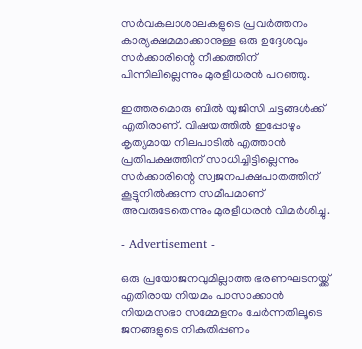സര്‍വകലാശാലകളുടെ പ്രവര്‍ത്തനം കാര്യക്ഷമമാക്കാനുള്ള ഒരു ഉദ്ദേശവും സര്‍ക്കാരിന്റെ നീക്കത്തിന് പിന്നിലില്ലെന്നും മുരളീധരന്‍ പറഞ്ഞു.

ഇത്തരമൊരു ബില്‍ യുജിസി ചട്ടങ്ങള്‍ക്ക് എതിരാണ്. വിഷയത്തില്‍ ഇപ്പോഴും കൃത്യമായ നിലപാടില്‍ എത്താന്‍ പ്രതിപക്ഷത്തിന് സാധിച്ചിട്ടില്ലെന്നും സര്‍ക്കാരിന്റെ സ്വജനപക്ഷപാതത്തിന് കൂട്ടുനില്‍ക്കുന്ന സമീപമാണ് അവരുടേതെന്നും മുരളീധരന്‍ വിമര്‍ശിച്ചു.

- Advertisement -

ഒരു പ്രയോജനവുമില്ലാത്ത ഭരണഘടനയ്ക്ക് എതിരായ നിയമം പാസാക്കാന്‍ നിയമസഭാ സമ്മേളനം ചേര്‍ന്നതിലൂടെ ജനങ്ങളുടെ നികുതിപ്പണം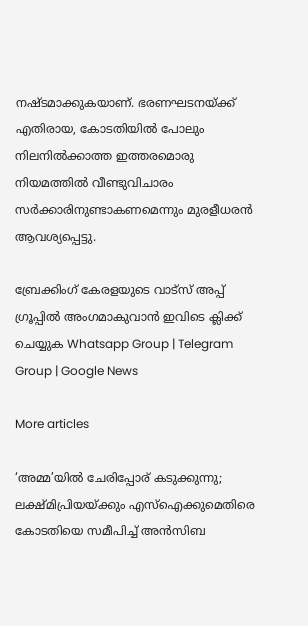നഷ്ടമാക്കുകയാണ്. ഭരണഘടനയ്ക്ക് എതിരായ, കോടതിയില്‍ പോലും നിലനില്‍ക്കാത്ത ഇത്തരമൊരു നിയമത്തില്‍ വീണ്ടുവിചാരം സര്‍ക്കാരിനുണ്ടാകണമെന്നും മുരളീധരന്‍ ആവശ്യപ്പെട്ടു.

ബ്രേക്കിംഗ് കേരളയുടെ വാട്സ് അപ്പ് ഗ്രൂപ്പിൽ അംഗമാകുവാൻ ഇവിടെ ക്ലിക്ക് ചെയ്യുക Whatsapp Group | Telegram Group | Google News

More articles

‘അമ്മ’യില്‍ ചേരിപ്പോര് കടുക്കുന്നു; ലക്ഷ്മിപ്രിയയ്ക്കും എസ്‌ഐക്കുമെതിരെ കോടതിയെ സമീപിച്ച് അന്‍സിബ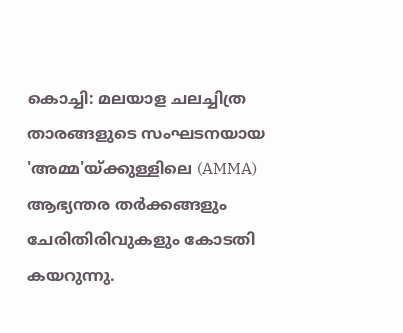കൊച്ചി: മലയാള ചലച്ചിത്ര താരങ്ങളുടെ സംഘടനയായ 'അമ്മ'യ്ക്കുള്ളിലെ (AMMA) ആഭ്യന്തര തര്‍ക്കങ്ങളും ചേരിതിരിവുകളും കോടതി കയറുന്നു.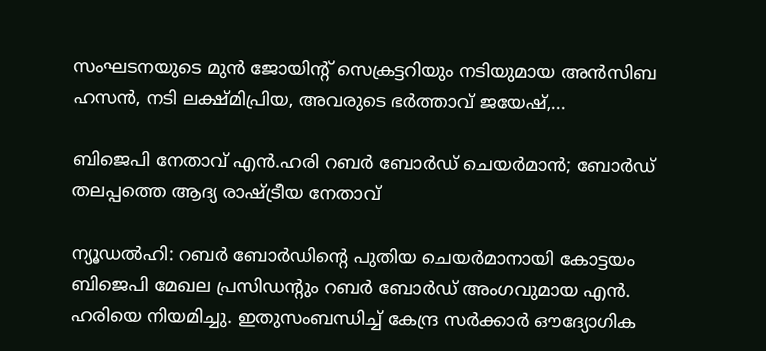സംഘടനയുടെ മുന്‍ ജോയിന്റ് സെക്രട്ടറിയും നടിയുമായ അന്‍സിബ ഹസന്‍, നടി ലക്ഷ്മിപ്രിയ, അവരുടെ ഭര്‍ത്താവ് ജയേഷ്,...

ബിജെപി നേതാവ് എൻ.ഹരി റബർ ബോർഡ് ചെയർമാൻ; ബോര്‍ഡ് തലപ്പത്തെ ആദ്യ രാഷ്ട്രീയ നേതാവ്‌

ന്യൂഡൽഹി: റബർ ബോർഡിന്റെ പുതിയ ചെയർമാനായി കോട്ടയം ബിജെപി മേഖല പ്രസിഡന്റും റബർ ബോർഡ് അംഗവുമായ എൻ. ഹരിയെ നിയമിച്ചു. ഇതുസംബന്ധിച്ച് കേന്ദ്ര സർക്കാർ ഔദ്യോഗിക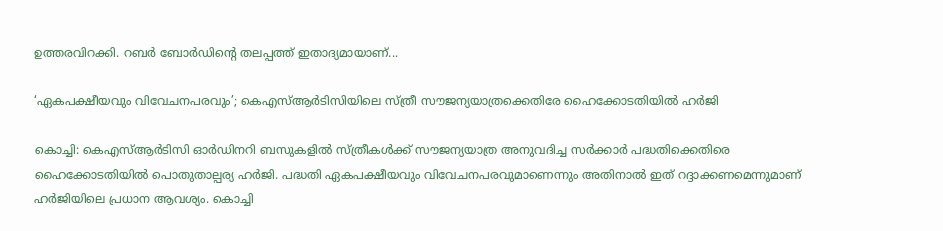ഉത്തരവിറക്കി. റബർ ബോർഡിന്റെ തലപ്പത്ത് ഇതാദ്യമായാണ്...

‘ഏകപക്ഷീയവും വിവേചനപരവും’; കെഎസ്ആർടിസിയിലെ സ്ത്രീ സൗജന്യയാത്രക്കെതിരേ ഹൈക്കോടതിയിൽ ഹർജി

കൊച്ചി: കെഎസ്ആർടിസി ഓർഡിനറി ബസുകളിൽ സ്ത്രീകൾക്ക് സൗജന്യയാത്ര അനുവദിച്ച സർക്കാർ പദ്ധതിക്കെതിരെ ഹൈക്കോടതിയിൽ പൊതുതാല്പര്യ ഹർജി. പദ്ധതി ഏകപക്ഷീയവും വിവേചനപരവുമാണെന്നും അതിനാൽ ഇത് റദ്ദാക്കണമെന്നുമാണ് ഹർജിയിലെ പ്രധാന ആവശ്യം. കൊച്ചി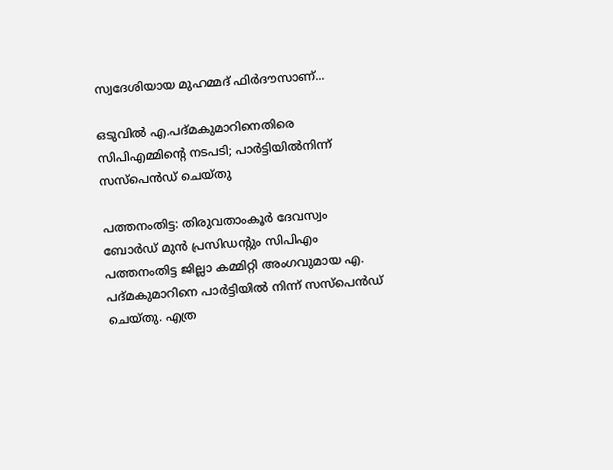സ്വദേശിയായ മുഹമ്മദ് ഫിർദൗസാണ്...

ഒടുവിൽ എ.പദ്മകുമാറിനെതിരെ സിപിഎമ്മിന്റെ നടപടി; പാർട്ടിയിൽനിന്ന് സസ്‌പെൻഡ് ചെയ്തു

പത്തനംതിട്ട: തിരുവതാംകൂർ ദേവസ്വം ബോർഡ് മുൻ പ്രസിഡന്റും സിപിഎം പത്തനംതിട്ട ജില്ലാ കമ്മിറ്റി അംഗവുമായ എ. പദ്മകുമാറിനെ പാർട്ടിയിൽ നിന്ന് സസ്പെൻഡ് ചെയ്തു. എത്ര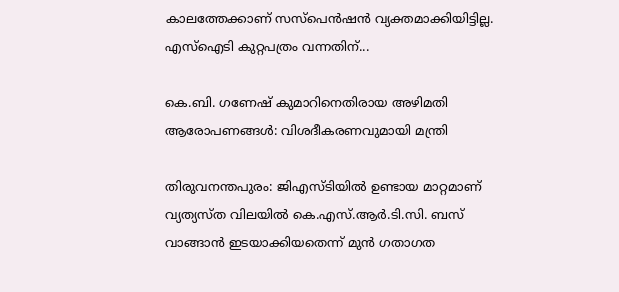കാലത്തേക്കാണ് സസ്‌പെൻഷൻ വ്യക്തമാക്കിയിട്ടില്ല. എസ്‌ഐടി കുറ്റപത്രം വന്നതിന്...

കെ.ബി. ഗണേഷ് കുമാറിനെതിരായ അഴിമതി ആരോപണങ്ങൾ: വിശദീകരണവുമായി മന്ത്രി

തിരുവനന്തപുരം: ജിഎസ്ടിയിൽ ഉണ്ടായ മാറ്റമാണ് വ്യത്യസ്ത വിലയിൽ കെ.എസ്.ആർ.ടി.സി. ബസ് വാങ്ങാൻ ഇടയാക്കിയതെന്ന്‌ മുൻ ഗതാഗത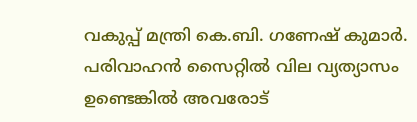വകുപ്പ്‌ മന്ത്രി കെ.ബി. ഗണേഷ് കുമാർ. പരിവാഹൻ സൈറ്റിൽ വില വ്യത്യാസം ഉണ്ടെങ്കിൽ അവരോട്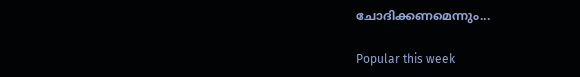ചോദിക്കണമെന്നും...

Popular this week